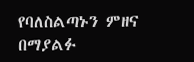የባለስልጣኑን ምዘና በማያልፉ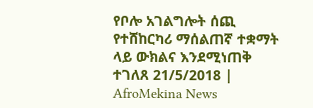የቦሎ አገልግሎት ሰጪ የተሸከርካሪ ማሰልጠኛ ተቋማት ላይ ውክልና እንደሚነጠቅ ተገለጸ 21/5/2018 | AfroMekina News